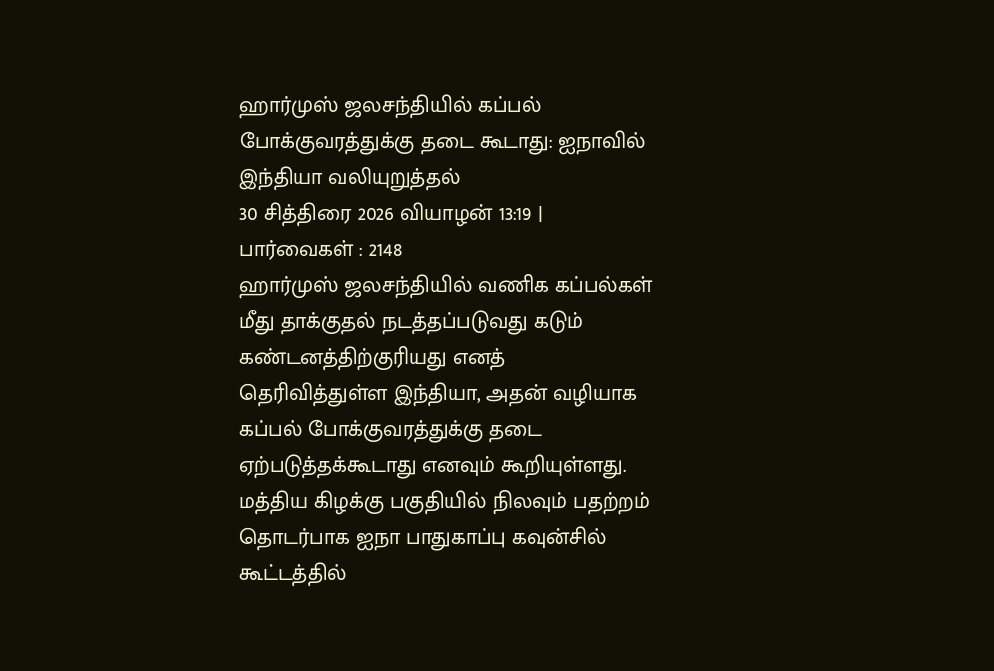ஹார்முஸ் ஜலசந்தியில் கப்பல் போக்குவரத்துக்கு தடை கூடாது: ஐநாவில் இந்தியா வலியுறுத்தல்
30 சித்திரை 2026 வியாழன் 13:19 | பார்வைகள் : 2148
ஹார்முஸ் ஜலசந்தியில் வணிக கப்பல்கள் மீது தாக்குதல் நடத்தப்படுவது கடும் கண்டனத்திற்குரியது எனத் தெரிவித்துள்ள இந்தியா, அதன் வழியாக கப்பல் போக்குவரத்துக்கு தடை ஏற்படுத்தக்கூடாது எனவும் கூறியுள்ளது.
மத்திய கிழக்கு பகுதியில் நிலவும் பதற்றம் தொடர்பாக ஐநா பாதுகாப்பு கவுன்சில் கூட்டத்தில்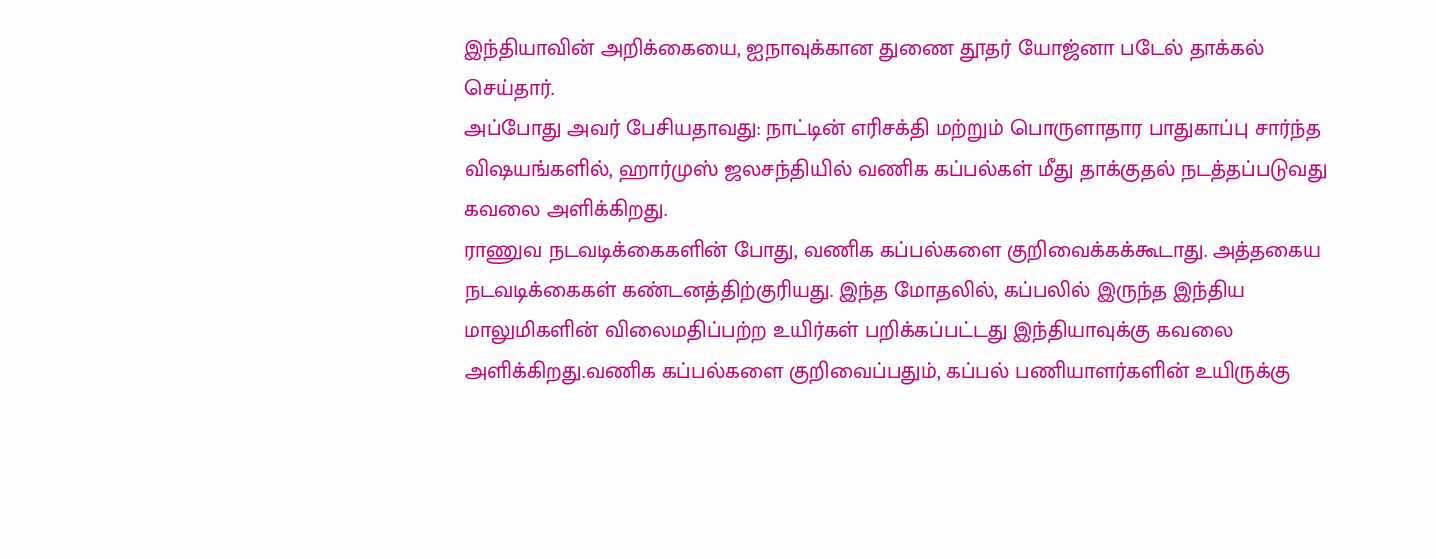இந்தியாவின் அறிக்கையை, ஐநாவுக்கான துணை தூதர் யோஜ்னா படேல் தாக்கல் செய்தார்.
அப்போது அவர் பேசியதாவது: நாட்டின் எரிசக்தி மற்றும் பொருளாதார பாதுகாப்பு சார்ந்த விஷயங்களில், ஹார்முஸ் ஜலசந்தியில் வணிக கப்பல்கள் மீது தாக்குதல் நடத்தப்படுவது கவலை அளிக்கிறது.
ராணுவ நடவடிக்கைகளின் போது, வணிக கப்பல்களை குறிவைக்கக்கூடாது. அத்தகைய நடவடிக்கைகள் கண்டனத்திற்குரியது. இந்த மோதலில், கப்பலில் இருந்த இந்திய மாலுமிகளின் விலைமதிப்பற்ற உயிர்கள் பறிக்கப்பட்டது இந்தியாவுக்கு கவலை அளிக்கிறது.வணிக கப்பல்களை குறிவைப்பதும், கப்பல் பணியாளர்களின் உயிருக்கு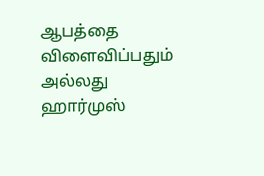ஆபத்தை விளைவிப்பதும் அல்லது ஹார்முஸ்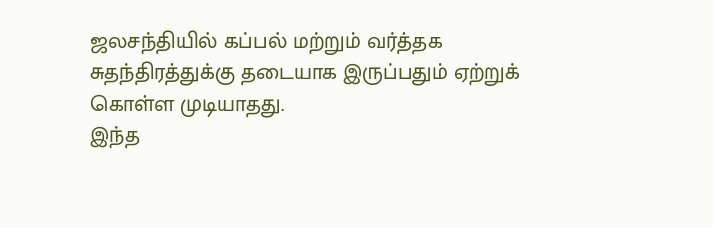ஜலசந்தியில் கப்பல் மற்றும் வர்த்தக சுதந்திரத்துக்கு தடையாக இருப்பதும் ஏற்றுக் கொள்ள முடியாதது.
இந்த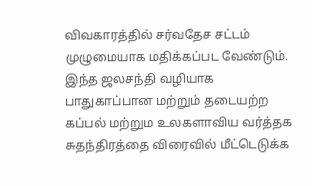விவகாரத்தில் சர்வதேச சட்டம் முழுமையாக மதிக்கப்பட வேண்டும். இந்த ஜலசந்தி வழியாக பாதுகாப்பான மற்றும் தடையற்ற கப்பல் மற்றும உலகளாவிய வர்த்தக சுதந்திரத்தை விரைவில் மீட்டெடுக்க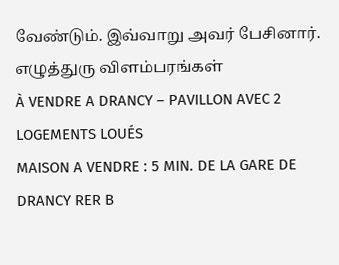வேண்டும். இவ்வாறு அவர் பேசினார்.
எழுத்துரு விளம்பரங்கள்
À VENDRE A DRANCY – PAVILLON AVEC 2 LOGEMENTS LOUÉS
MAISON A VENDRE : 5 MIN. DE LA GARE DE DRANCY RER B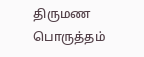திருமண பொருத்தம்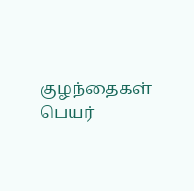குழந்தைகள் பெயர்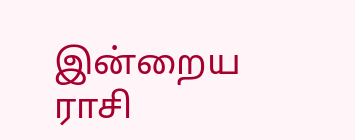இன்றைய ராசி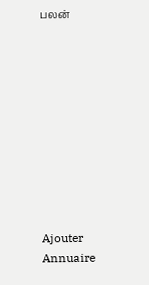பலன்










Ajouter
Annuaire